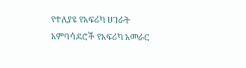የተለያዩ የአፍሪካ ሀገራት አምባሳደሮች የአፍሪካ አመራር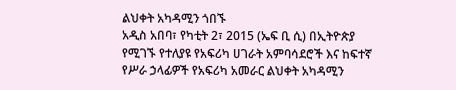ልህቀት አካዳሚን ጎበኙ
አዲስ አበባ፣ የካቲት 2፣ 2015 (ኤፍ ቢ ሲ) በኢትዮጵያ የሚገኙ የተለያዩ የአፍሪካ ሀገራት አምባሳደሮች እና ከፍተኛ የሥራ ኃላፊዎች የአፍሪካ አመራር ልህቀት አካዳሚን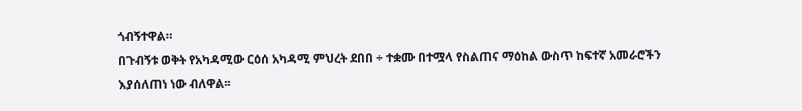ጎብኝተዋል።
በጉብኝቱ ወቅት የአካዳሚው ርዕሰ አካዳሚ ምህረት ደበበ ÷ ተቋሙ በተሟላ የስልጠና ማዕከል ውስጥ ከፍተኛ አመራሮችን እያሰለጠነ ነው ብለዋል፡፡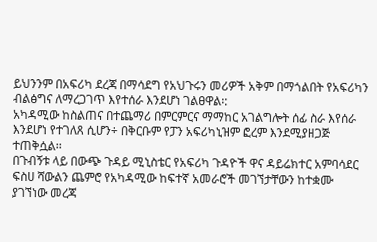ይህንንም በአፍሪካ ደረጃ በማሳደግ የአህጉሩን መሪዎች አቅም በማጎልበት የአፍሪካን ብልፅግና ለማረጋገጥ እየተሰራ እንደሆነ ገልፀዋል፡:
አካዳሚው ከስልጠና በተጨማሪ በምርምርና ማማከር አገልግሎት ሰፊ ስራ እየሰራ እንደሆነ የተገለጸ ሲሆን÷ በቅርቡም የፓን አፍሪካኒዝም ፎረም እንደሚያዘጋጅ ተጠቅሷል፡፡
በጉብኝቱ ላይ በውጭ ጉዳይ ሚኒስቴር የአፍሪካ ጉዳዮች ዋና ዳይሬክተር አምባሳደር ፍስሀ ሻውልን ጨምሮ የአካዳሚው ከፍተኛ አመራሮች መገኘታቸውን ከተቋሙ ያገኘነው መረጃ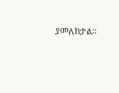ያመለክታል።